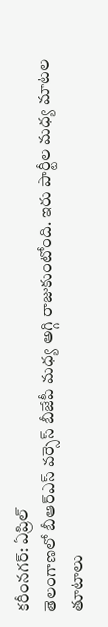కరీంనగర్: ఏప్రిల్
తెలంగాణలో బీఆర్ఎస్ వర్సెస్ బీజేపీ మధ్య అగ్గి రాజుకుంటోంది. ఇరు పార్టీల మధ్య మాటల తూటాలు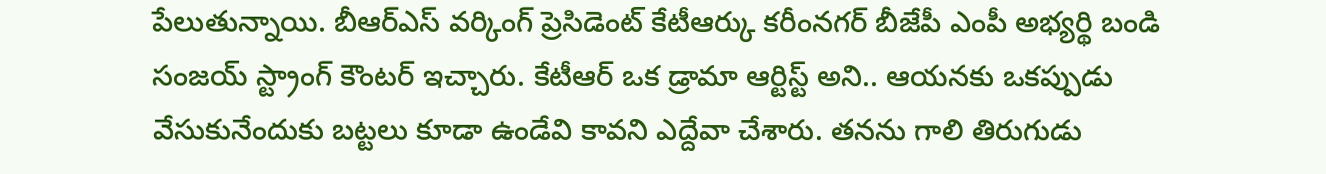పేలుతున్నాయి. బీఆర్ఎస్ వర్కింగ్ ప్రెసిడెంట్ కేటీఆర్కు కరీంనగర్ బీజేపీ ఎంపీ అభ్యర్థి బండి సంజయ్ స్ట్రాంగ్ కౌంటర్ ఇచ్చారు. కేటీఆర్ ఒక డ్రామా ఆర్టిస్ట్ అని.. ఆయనకు ఒకప్పుడు వేసుకునేందుకు బట్టలు కూడా ఉండేవి కావని ఎద్దేవా చేశారు. తనను గాలి తిరుగుడు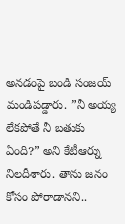అనడంపై బండి సంజయ్ మండిపడ్డారు. ”నీ అయ్య లేకపోతే నీ బతుకు ఏంది?” అని కేటీఆర్ను నిలదీశారు. తాను జనం కోసం పోరాడానని..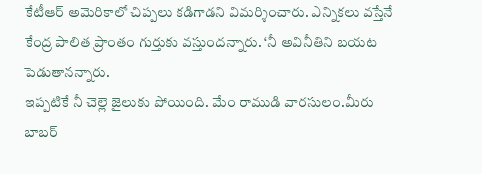కేటీఆర్ అమెరికాలో చిప్పలు కడిగాడని విమర్శించారు. ఎన్నికలు వస్తేనే కేంద్ర పాలిత ప్రాంతం గుర్తుకు వస్తుందన్నారు. ‘నీ అవినీతిని బయట పెడుతానన్నారు.
ఇప్పటికే నీ చెల్లె జైలుకు పోయింది. మేం రాముడి వారసులం.మీరు బాబర్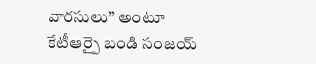వారసులు” అంటూ కేటీఆర్పై బండి సంజయ్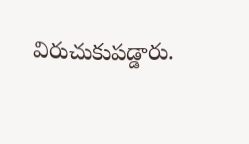విరుచుకుపడ్డారు.